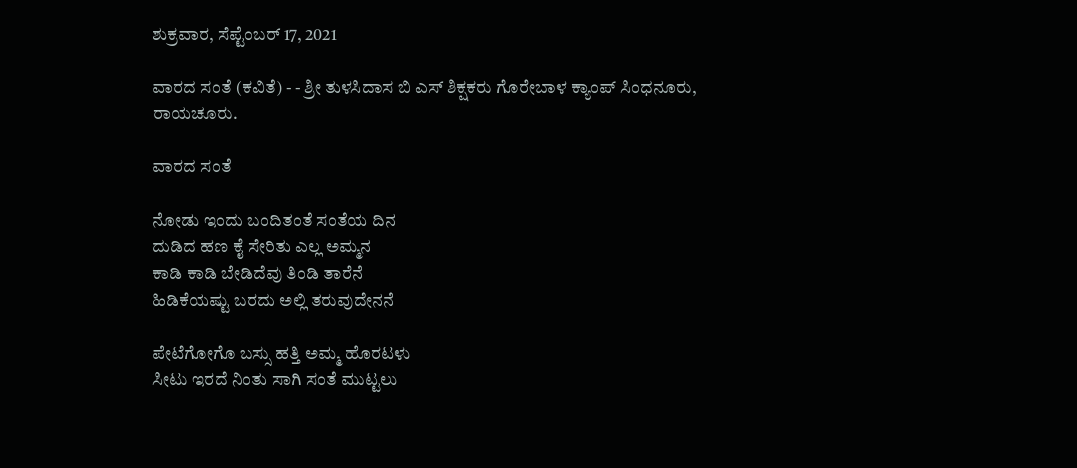ಶುಕ್ರವಾರ, ಸೆಪ್ಟೆಂಬರ್ 17, 2021

ವಾರದ ಸಂತೆ (ಕವಿತೆ) - - ಶ್ರೀ ತುಳಸಿದಾಸ ಬಿ ಎಸ್ ಶಿಕ್ಷಕರು ಗೊರೇಬಾಳ ಕ್ಯಾಂಪ್ ಸಿಂಧನೂರು, ರಾಯಚೂರು.

ವಾರದ ಸಂತೆ

ನೋಡು ಇಂದು ಬಂದಿತಂತೆ ಸಂತೆಯ ದಿನ
ದುಡಿದ ಹಣ ಕೈ ಸೇರಿತು ಎಲ್ಲ ಅಮ್ಮನ
ಕಾಡಿ ಕಾಡಿ ಬೇಡಿದೆವು ತಿಂಡಿ ತಾರೆನೆ
ಹಿಡಿಕೆಯಷ್ಟು ಬರದು ಅಲ್ಲಿ ತರುವುದೇನನೆ

ಪೇಟೆಗೋಗೊ ಬಸ್ಸು ಹತ್ತಿ ಅಮ್ಮ ಹೊರಟಳು
ಸೀಟು ಇರದೆ ನಿಂತು ಸಾಗಿ ಸಂತೆ ಮುಟ್ಟಲು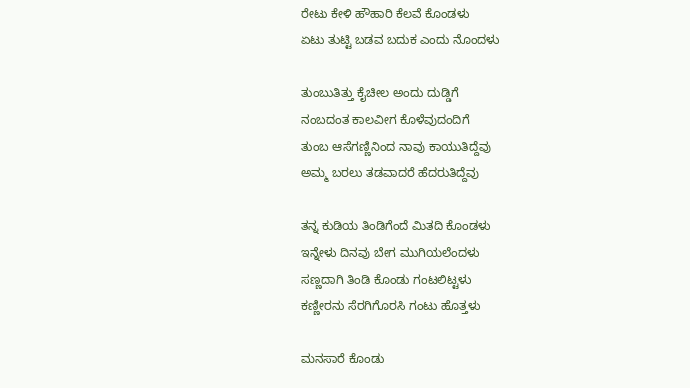ರೇಟು ಕೇಳಿ ಹೌಹಾರಿ ಕೆಲವೆ ಕೊಂಡಳು
ಏಟು ತುಟ್ಟಿ ಬಡವ ಬದುಕ ಎಂದು ನೊಂದಳು

ತುಂಬುತಿತ್ತು ಕೈಚೀಲ ಅಂದು ದುಡ್ಡಿಗೆ
ನಂಬದಂತ ಕಾಲವೀಗ ಕೊಳೆವುದಂದಿಗೆ
ತುಂಬ ಆಸೆಗಣ್ಣಿನಿಂದ ನಾವು ಕಾಯುತಿದ್ದೆವು
ಅಮ್ಮ ಬರಲು ತಡವಾದರೆ ಹೆದರುತಿದ್ದೆವು

ತನ್ನ ಕುಡಿಯ ತಿಂಡಿಗೆಂದೆ ಮಿತದಿ ಕೊಂಡಳು
ಇನ್ನೇಳು ದಿನವು ಬೇಗ ಮುಗಿಯಲೆಂದಳು
ಸಣ್ಣದಾಗಿ ತಿಂಡಿ ಕೊಂಡು ಗಂಟಲಿಟ್ಟಳು
ಕಣ್ಣೀರನು ಸೆರಗಿಗೊರಸಿ ಗಂಟು ಹೊತ್ತಳು

ಮನಸಾರೆ ಕೊಂಡು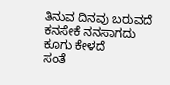ತಿನುವ ದಿನವು ಬರುವದೆ
ಕನಸೇಕೆ ನನಸಾಗದು ಕೂಗು ಕೇಳದೆ
ಸಂತೆ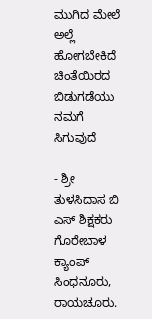ಮುಗಿದ ಮೇಲೆ ಅಲ್ಲೆ ಹೋಗಬೇಕಿದೆ
ಚಿಂತೆಯಿರದ ಬಿಡುಗಡೆಯು ನಮಗೆ ಸಿಗುವುದೆ

- ಶ್ರೀ ತುಳಸಿದಾಸ ಬಿ ಎಸ್ ಶಿಕ್ಷಕರು ಗೊರೇಬಾಳ ಕ್ಯಾಂಪ್ ಸಿಂಧನೂರು, ರಾಯಚೂರು.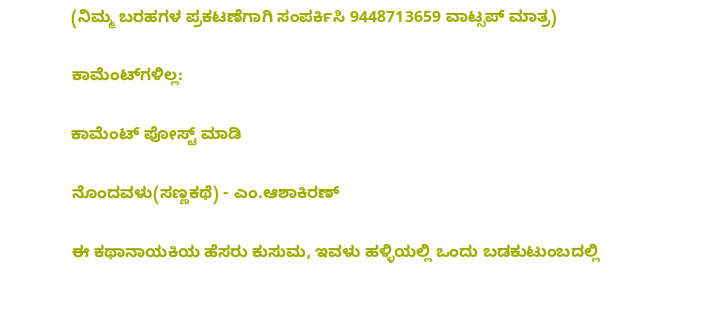(ನಿಮ್ಮ ಬರಹಗಳ ಪ್ರಕಟಣೆಗಾಗಿ ಸಂಪರ್ಕಿಸಿ 9448713659 ವಾಟ್ಸಪ್ ಮಾತ್ರ)

ಕಾಮೆಂಟ್‌ಗಳಿಲ್ಲ:

ಕಾಮೆಂಟ್‌‌ ಪೋಸ್ಟ್‌ ಮಾಡಿ

ನೊಂದವಳು(ಸಣ್ಣಕಥೆ) - ಎಂ.ಆಶಾಕಿರಣ್

ಈ ಕಥಾನಾಯಕಿಯ ಹೆಸರು ಕುಸುಮ, ಇವಳು ಹಳ್ಳಿಯಲ್ಲಿ ಒಂದು ಬಡಕುಟುಂಬದಲ್ಲಿ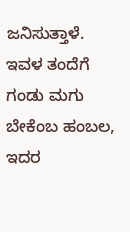ಜನಿಸುತ್ತಾಳೆ. ಇವಳ ತಂದೆಗೆ  ಗಂಡು ಮಗು ಬೇಕೆಂಬ ಹಂಬಲ, ಇದರ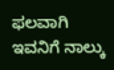ಫಲವಾಗಿ ಇವನಿಗೆ ನಾಲ್ಕು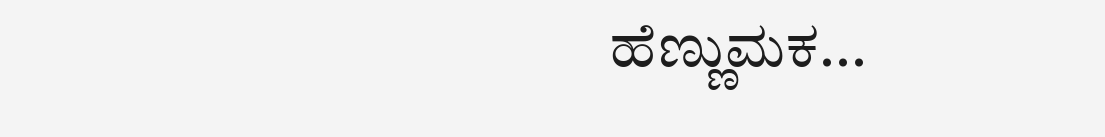ಹೆಣ್ಣುಮಕ...